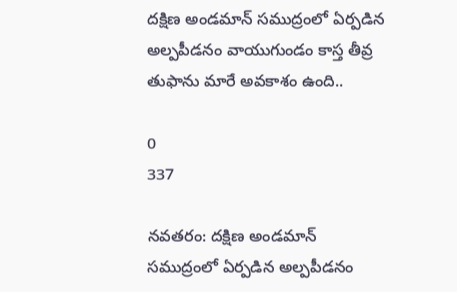దక్షిణ అండమాన్ సముద్రంలో ఏర్పడిన అల్పపీడనం వాయుగుండం కాస్త తీవ్ర తుఫాను మారే అవకాశం ఉంది..

0
337

నవతరం: దక్షిణ అండమాన్ సముద్రంలో ఏర్పడిన అల్పపీడనం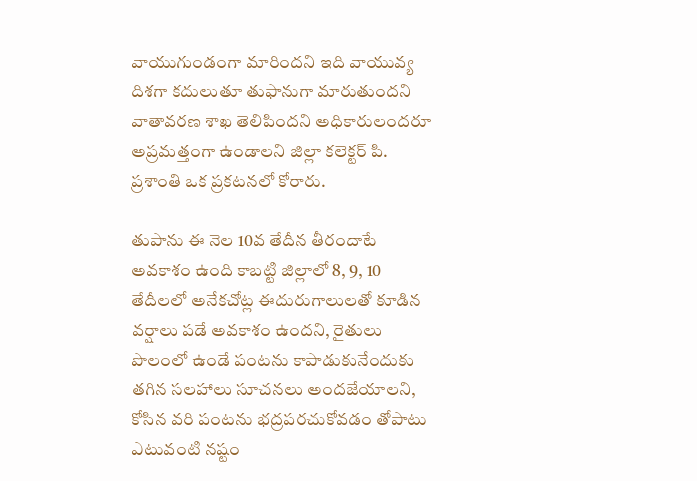వాయుగుండంగా మారిందని ఇది వాయువ్య దిశగా కదులుతూ తుఫానుగా మారుతుందని వాతావరణ శాఖ తెలిపిందని అధికారులందరూ అప్రమత్తంగా ఉండాలని జిల్లా కలెక్టర్ పి. ప్రశాంతి ఒక ప్రకటనలో కోరారు.

తుపాను ఈ నెల 10వ తేదీన తీరందాటే అవకాశం ఉంది కాబట్టి జిల్లాలో 8, 9, 10 తేదీలలో అనేకచోట్ల ఈదురుగాలులతో కూడిన వర్షాలు పడే అవకాశం ఉందని, రైతులు పొలంలో ఉండే పంటను కాపాడుకునేందుకు తగిన సలహాలు సూచనలు అందజేయాలని, కోసిన వరి పంటను భద్రపరచుకోవడం తోపాటు ఎటువంటి నష్టం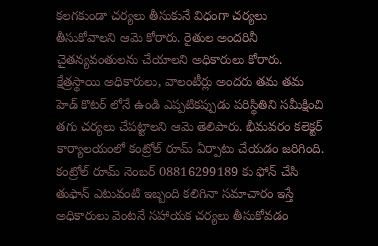కలగకుండా చర్యలు తీసుకునే విధంగా చర్యలు తీసుకోవాలని ఆమె కోరారు. రైతుల అందరినీ చైతన్యవంతులను చేయాలని అధికారులు కోరారు. క్షేత్రస్థాయి అధికారులు, వాలంటీర్లు అందరు తమ తమ హెడ్ కొటర్ లోనే ఉండి ఎప్పటికప్పుడు పరిస్థితిని సమీక్షించి తగు చర్యలు చేపట్టాలని ఆమె తెలిపారు. భీమవరం కలెక్టర్ కార్యాలయంలో కంట్రోల్ రూమ్ ఏర్పాటు చేయడం జరిగింది. కంట్రోల్ రూమ్ నెంబర్ 08816299189 కు ఫోన్ చేసి తుఫాన్ ఎటువంటి ఇబ్బంది కలిగినా సమాచారం ఇస్తే అధికారులు వెంటనే సహాయక చర్యలు తీసుకోవడం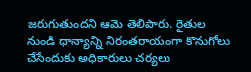జరుగుతుందని ఆమె తెలిపారు. రైతుల నుండి ధాన్యాన్ని నిరంతరాయంగా కొనుగోలు చేసేందుకు అధికారులు చర్యలు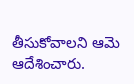తీసుకోవాలని ఆమె ఆదేశించారు.